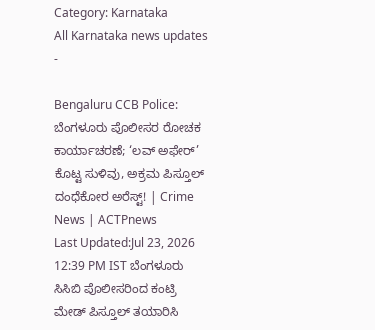Category: Karnataka
All Karnataka news updates
-

Bengaluru CCB Police: ಬೆಂಗಳೂರು ಪೊಲೀಸರ ರೋಚಕ ಕಾರ್ಯಾಚರಣೆ; ‘ಲವ್ ಅಫೇರ್’ ಕೊಟ್ಟ ಸುಳಿವು, ಅಕ್ರಮ ಪಿಸ್ತೂಲ್ ದಂಧೆಕೋರ ಅರೆಸ್ಟ್! | Crime News | ACTPnews
Last Updated:Jul 23, 2026 12:39 PM IST ಬೆಂಗಳೂರು ಸಿಸಿಬಿ ಪೊಲೀಸರಿಂದ ಕಂಟ್ರಿ ಮೇಡ್ ಪಿಸ್ತೂಲ್ ತಯಾರಿಸಿ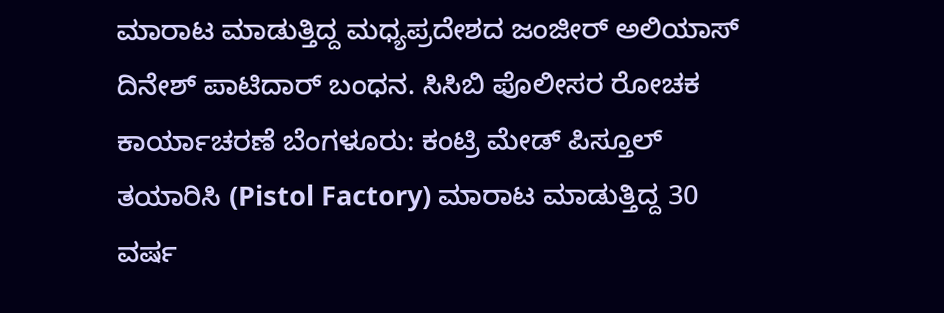ಮಾರಾಟ ಮಾಡುತ್ತಿದ್ದ ಮಧ್ಯಪ್ರದೇಶದ ಜಂಜೀರ್ ಅಲಿಯಾಸ್ ದಿನೇಶ್ ಪಾಟಿದಾರ್ ಬಂಧನ. ಸಿಸಿಬಿ ಪೊಲೀಸರ ರೋಚಕ ಕಾರ್ಯಾಚರಣೆ ಬೆಂಗಳೂರು: ಕಂಟ್ರಿ ಮೇಡ್ ಪಿಸ್ತೂಲ್ ತಯಾರಿಸಿ (Pistol Factory) ಮಾರಾಟ ಮಾಡುತ್ತಿದ್ದ 30 ವರ್ಷ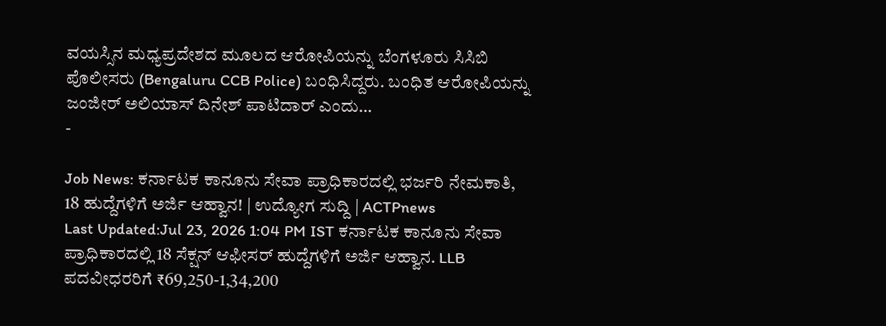ವಯಸ್ಸಿನ ಮಧ್ಯಪ್ರದೇಶದ ಮೂಲದ ಆರೋಪಿಯನ್ನು ಬೆಂಗಳೂರು ಸಿಸಿಬಿ ಪೊಲೀಸರು (Bengaluru CCB Police) ಬಂಧಿಸಿದ್ದರು. ಬಂಧಿತ ಆರೋಪಿಯನ್ನು ಜಂಜೀರ್ ಅಲಿಯಾಸ್ ದಿನೇಶ್ ಪಾಟಿದಾರ್ ಎಂದು…
-

Job News: ಕರ್ನಾಟಕ ಕಾನೂನು ಸೇವಾ ಪ್ರಾಧಿಕಾರದಲ್ಲಿ ಭರ್ಜರಿ ನೇಮಕಾತಿ, 18 ಹುದ್ದೆಗಳಿಗೆ ಅರ್ಜಿ ಆಹ್ವಾನ! | ಉದ್ಯೋಗ ಸುದ್ದಿ | ACTPnews
Last Updated:Jul 23, 2026 1:04 PM IST ಕರ್ನಾಟಕ ಕಾನೂನು ಸೇವಾ ಪ್ರಾಧಿಕಾರದಲ್ಲಿ 18 ಸೆಕ್ಷನ್ ಆಫೀಸರ್ ಹುದ್ದೆಗಳಿಗೆ ಅರ್ಜಿ ಆಹ್ವಾನ. LLB ಪದವೀಧರರಿಗೆ ₹69,250-1,34,200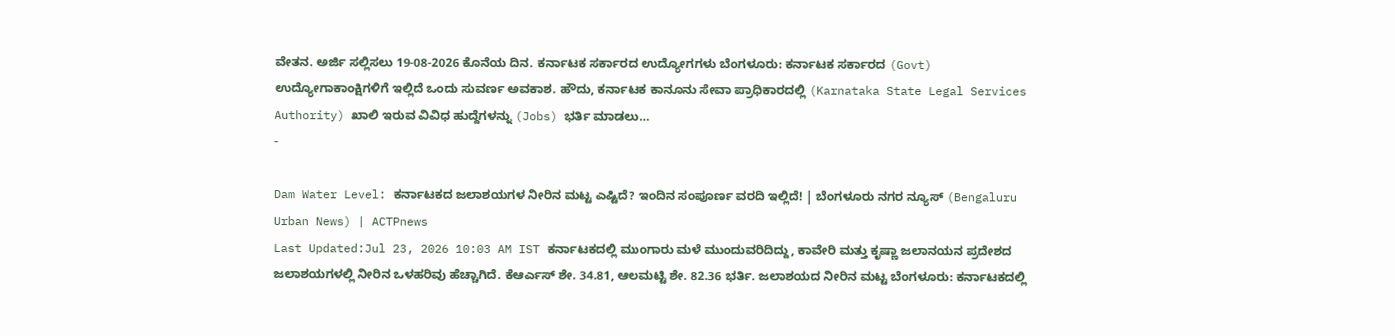ವೇತನ. ಅರ್ಜಿ ಸಲ್ಲಿಸಲು 19-08-2026 ಕೊನೆಯ ದಿನ. ಕರ್ನಾಟಕ ಸರ್ಕಾರದ ಉದ್ಯೋಗಗಳು ಬೆಂಗಳೂರು: ಕರ್ನಾಟಕ ಸರ್ಕಾರದ (Govt) ಉದ್ಯೋಗಾಕಾಂಕ್ಷಿಗಳಿಗೆ ಇಲ್ಲಿದೆ ಒಂದು ಸುವರ್ಣ ಅವಕಾಶ. ಹೌದು, ಕರ್ನಾಟಕ ಕಾನೂನು ಸೇವಾ ಪ್ರಾಧಿಕಾರದಲ್ಲಿ (Karnataka State Legal Services Authority) ಖಾಲಿ ಇರುವ ವಿವಿಧ ಹುದ್ದೆಗಳನ್ನು (Jobs) ಭರ್ತಿ ಮಾಡಲು…
-

Dam Water Level: ಕರ್ನಾಟಕದ ಜಲಾಶಯಗಳ ನೀರಿನ ಮಟ್ಟ ಎಷ್ಟಿದೆ? ಇಂದಿನ ಸಂಪೂರ್ಣ ವರದಿ ಇಲ್ಲಿದೆ! | ಬೆಂಗಳೂರು ನಗರ ನ್ಯೂಸ್ (Bengaluru Urban News) | ACTPnews
Last Updated:Jul 23, 2026 10:03 AM IST ಕರ್ನಾಟಕದಲ್ಲಿ ಮುಂಗಾರು ಮಳೆ ಮುಂದುವರಿದಿದ್ದು, ಕಾವೇರಿ ಮತ್ತು ಕೃಷ್ಣಾ ಜಲಾನಯನ ಪ್ರದೇಶದ ಜಲಾಶಯಗಳಲ್ಲಿ ನೀರಿನ ಒಳಹರಿವು ಹೆಚ್ಚಾಗಿದೆ. ಕೆಆರ್ಎಸ್ ಶೇ. 34.81, ಆಲಮಟ್ಟಿ ಶೇ. 82.36 ಭರ್ತಿ. ಜಲಾಶಯದ ನೀರಿನ ಮಟ್ಟ ಬೆಂಗಳೂರು: ಕರ್ನಾಟಕದಲ್ಲಿ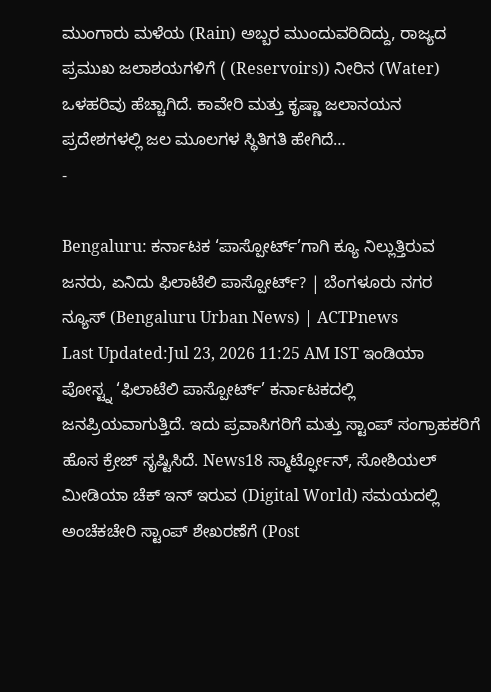ಮುಂಗಾರು ಮಳೆಯ (Rain) ಅಬ್ಬರ ಮುಂದುವರಿದಿದ್ದು, ರಾಜ್ಯದ ಪ್ರಮುಖ ಜಲಾಶಯಗಳಿಗೆ ( (Reservoirs)) ನೀರಿನ (Water) ಒಳಹರಿವು ಹೆಚ್ಚಾಗಿದೆ. ಕಾವೇರಿ ಮತ್ತು ಕೃಷ್ಣಾ ಜಲಾನಯನ ಪ್ರದೇಶಗಳಲ್ಲಿ ಜಲ ಮೂಲಗಳ ಸ್ಥಿತಿಗತಿ ಹೇಗಿದೆ…
-

Bengaluru: ಕರ್ನಾಟಕ ‘ಪಾಸ್ಪೋರ್ಟ್’ಗಾಗಿ ಕ್ಯೂ ನಿಲ್ಲುತ್ತಿರುವ ಜನರು, ಏನಿದು ಫಿಲಾಟೆಲಿ ಪಾಸ್ಪೋರ್ಟ್? | ಬೆಂಗಳೂರು ನಗರ ನ್ಯೂಸ್ (Bengaluru Urban News) | ACTPnews
Last Updated:Jul 23, 2026 11:25 AM IST ಇಂಡಿಯಾ ಪೋಸ್ಟ್ನ ‘ಫಿಲಾಟೆಲಿ ಪಾಸ್ಪೋರ್ಟ್’ ಕರ್ನಾಟಕದಲ್ಲಿ ಜನಪ್ರಿಯವಾಗುತ್ತಿದೆ. ಇದು ಪ್ರವಾಸಿಗರಿಗೆ ಮತ್ತು ಸ್ಟಾಂಪ್ ಸಂಗ್ರಾಹಕರಿಗೆ ಹೊಸ ಕ್ರೇಜ್ ಸೃಷ್ಟಿಸಿದೆ. News18 ಸ್ಮಾರ್ಟ್ಫೋನ್, ಸೋಶಿಯಲ್ ಮೀಡಿಯಾ ಚೆಕ್ ಇನ್ ಇರುವ (Digital World) ಸಮಯದಲ್ಲಿ ಅಂಚೆಕಚೇರಿ ಸ್ಟಾಂಪ್ ಶೇಖರಣೆಗೆ (Post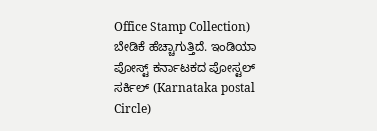Office Stamp Collection) ಬೇಡಿಕೆ ಹೆಚ್ಚಾಗುತ್ತಿದೆ. ಇಂಡಿಯಾ ಪೋಸ್ಟ್ ಕರ್ನಾಟಕದ ಪೋಸ್ಟಲ್ ಸರ್ಕಿಲ್ (Karnataka postal Circle)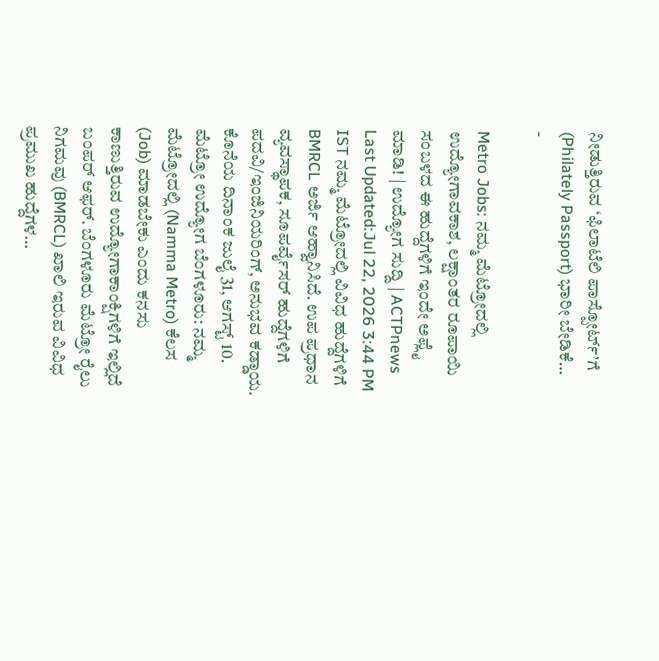ನೀಡುತ್ತಿರುವ ‘ಫಿಲಾಟೆಲಿ ಪಾಸ್ಪೋರ್ಟ್’ಗೆ (Philately Passport) ಭಾರೀ ಬೇಡಿಕೆ…
-

Metro Jobs: ನಮ್ಮ ಮೆಟ್ರೋದಲ್ಲಿ ಉದ್ಯೋಗಾವಕಾಶ, ಲಕ್ಷಾಂತರ ರೂಪಾಯಿ ಸಂಬಳದ ಈ ಹುದ್ದೆಗಳಿಗೆ ಇಂದೇ ಅಪ್ಲೈ ಮಾಡಿ! | ಉದ್ಯೋಗ ಸುದ್ದಿ | ACTPnews
Last Updated:Jul 22, 2026 3:44 PM IST ನಮ್ಮ ಮೆಟ್ರೋದಲ್ಲಿ ವಿವಿಧ ಹುದ್ದೆಗಳಿಗೆ BMRCL ಅರ್ಜಿ ಆಹ್ವಾನಿಸಿದೆ. ಉಪ ಪ್ರಧಾನ ವ್ಯವಸ್ಥಾಪಕ, ಸೂಪರ್ವೈಸರ್ ಹುದ್ದೆಗಳಿಗೆ ಪದವಿ/ಇಂಜಿನಿಯರಿಂಗ್, ಅನುಭವ ಕಡ್ಡಾಯ. ಕೊನೆಯ ದಿನಾಂಕ ಜುಲೈ 31, ಆಗಸ್ಟ್ 10. ಮೆಟ್ರೋ ಉದ್ಯೋಗ ಬೆಂಗಳೂರು: ನಮ್ಮ ಮೆಟ್ರೋದಲ್ಲಿ (Namma Metro) ಕೆಲಸ (Job) ಮಾಡಬೇಕು ಎಂದು ಕನಸು ಕಾಣುತ್ತಿರುವ ಉದ್ಯೋಗಾಕಾಂಕ್ಷಿಗಳಿಗೆ ಇಲ್ಲಿದೆ ಬಂಪರ್ ಆಫರ್. ಬೆಂಗಳೂರು ಮೆಟ್ರೋ ರೈಲು ನಿಗಮವು (BMRCL) ಖಾಲಿ ಇರುವ ವಿವಿಧ ಪ್ರಮುಖ ಹುದ್ದೆಗಳ…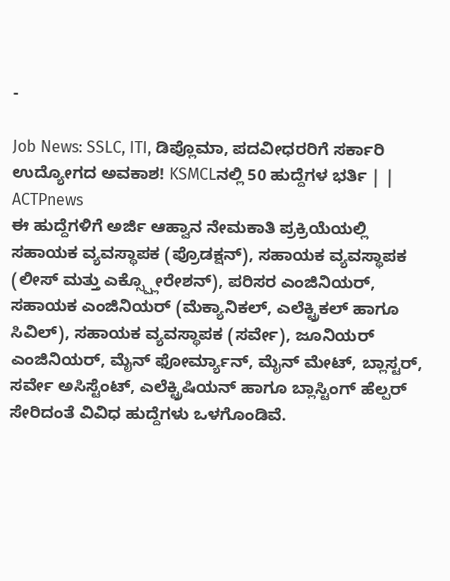-

Job News: SSLC, ITI, ಡಿಪ್ಲೊಮಾ, ಪದವೀಧರರಿಗೆ ಸರ್ಕಾರಿ ಉದ್ಯೋಗದ ಅವಕಾಶ! KSMCLನಲ್ಲಿ 50 ಹುದ್ದೆಗಳ ಭರ್ತಿ | | ACTPnews
ಈ ಹುದ್ದೆಗಳಿಗೆ ಅರ್ಜಿ ಆಹ್ವಾನ ನೇಮಕಾತಿ ಪ್ರಕ್ರಿಯೆಯಲ್ಲಿ ಸಹಾಯಕ ವ್ಯವಸ್ಥಾಪಕ (ಪ್ರೊಡಕ್ಷನ್), ಸಹಾಯಕ ವ್ಯವಸ್ಥಾಪಕ (ಲೀಸ್ ಮತ್ತು ಎಕ್ಸ್ಪ್ಲೋರೇಶನ್), ಪರಿಸರ ಎಂಜಿನಿಯರ್, ಸಹಾಯಕ ಎಂಜಿನಿಯರ್ (ಮೆಕ್ಯಾನಿಕಲ್, ಎಲೆಕ್ಟ್ರಿಕಲ್ ಹಾಗೂ ಸಿವಿಲ್), ಸಹಾಯಕ ವ್ಯವಸ್ಥಾಪಕ (ಸರ್ವೇ), ಜೂನಿಯರ್ ಎಂಜಿನಿಯರ್, ಮೈನ್ ಫೋರ್ಮ್ಯಾನ್, ಮೈನ್ ಮೇಟ್, ಬ್ಲಾಸ್ಟರ್, ಸರ್ವೇ ಅಸಿಸ್ಟೆಂಟ್, ಎಲೆಕ್ಟ್ರಿಷಿಯನ್ ಹಾಗೂ ಬ್ಲಾಸ್ಟಿಂಗ್ ಹೆಲ್ಪರ್ ಸೇರಿದಂತೆ ವಿವಿಧ ಹುದ್ದೆಗಳು ಒಳಗೊಂಡಿವೆ.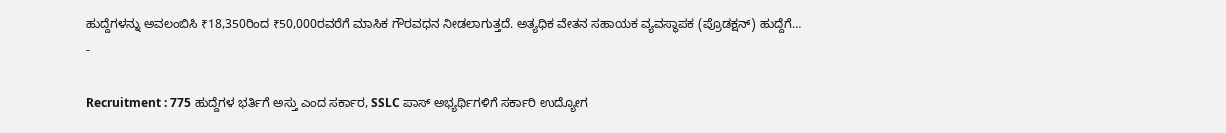ಹುದ್ದೆಗಳನ್ನು ಅವಲಂಬಿಸಿ ₹18,350ರಿಂದ ₹50,000ರವರೆಗೆ ಮಾಸಿಕ ಗೌರವಧನ ನೀಡಲಾಗುತ್ತದೆ. ಅತ್ಯಧಿಕ ವೇತನ ಸಹಾಯಕ ವ್ಯವಸ್ಥಾಪಕ (ಪ್ರೊಡಕ್ಷನ್) ಹುದ್ದೆಗೆ…
-

Recruitment : 775 ಹುದ್ದೆಗಳ ಭರ್ತಿಗೆ ಅಸ್ತು ಎಂದ ಸರ್ಕಾರ, SSLC ಪಾಸ್ ಅಭ್ಯರ್ಥಿಗಳಿಗೆ ಸರ್ಕಾರಿ ಉದ್ಯೋಗ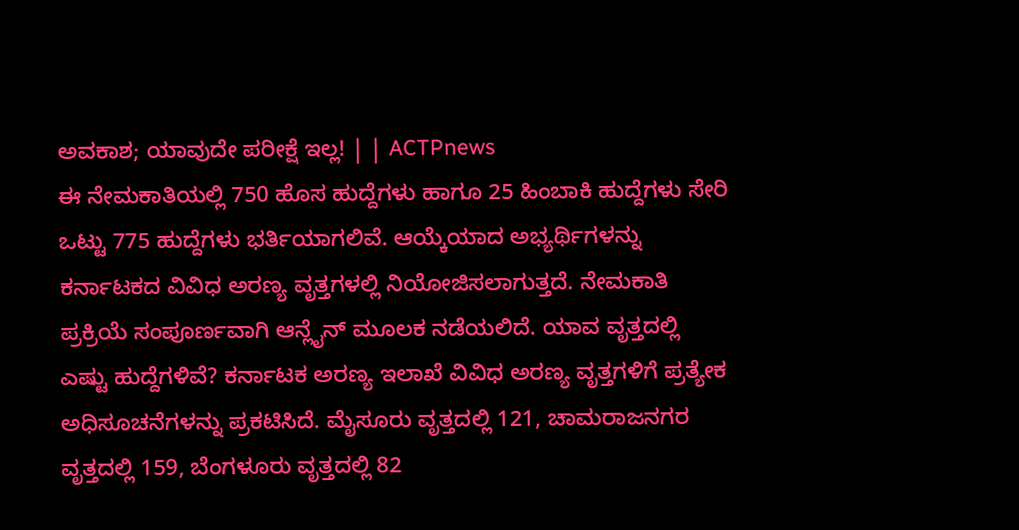ಅವಕಾಶ; ಯಾವುದೇ ಪರೀಕ್ಷೆ ಇಲ್ಲ! | | ACTPnews
ಈ ನೇಮಕಾತಿಯಲ್ಲಿ 750 ಹೊಸ ಹುದ್ದೆಗಳು ಹಾಗೂ 25 ಹಿಂಬಾಕಿ ಹುದ್ದೆಗಳು ಸೇರಿ ಒಟ್ಟು 775 ಹುದ್ದೆಗಳು ಭರ್ತಿಯಾಗಲಿವೆ. ಆಯ್ಕೆಯಾದ ಅಭ್ಯರ್ಥಿಗಳನ್ನು ಕರ್ನಾಟಕದ ವಿವಿಧ ಅರಣ್ಯ ವೃತ್ತಗಳಲ್ಲಿ ನಿಯೋಜಿಸಲಾಗುತ್ತದೆ. ನೇಮಕಾತಿ ಪ್ರಕ್ರಿಯೆ ಸಂಪೂರ್ಣವಾಗಿ ಆನ್ಲೈನ್ ಮೂಲಕ ನಡೆಯಲಿದೆ. ಯಾವ ವೃತ್ತದಲ್ಲಿ ಎಷ್ಟು ಹುದ್ದೆಗಳಿವೆ? ಕರ್ನಾಟಕ ಅರಣ್ಯ ಇಲಾಖೆ ವಿವಿಧ ಅರಣ್ಯ ವೃತ್ತಗಳಿಗೆ ಪ್ರತ್ಯೇಕ ಅಧಿಸೂಚನೆಗಳನ್ನು ಪ್ರಕಟಿಸಿದೆ. ಮೈಸೂರು ವೃತ್ತದಲ್ಲಿ 121, ಚಾಮರಾಜನಗರ ವೃತ್ತದಲ್ಲಿ 159, ಬೆಂಗಳೂರು ವೃತ್ತದಲ್ಲಿ 82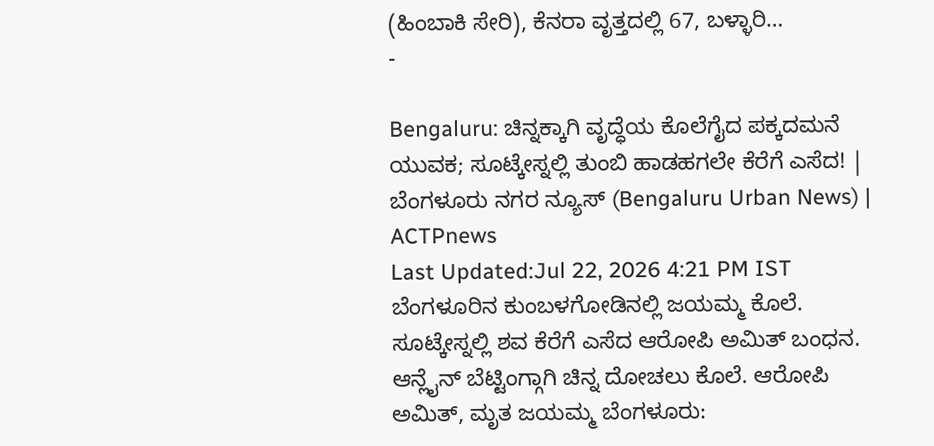(ಹಿಂಬಾಕಿ ಸೇರಿ), ಕೆನರಾ ವೃತ್ತದಲ್ಲಿ 67, ಬಳ್ಳಾರಿ…
-

Bengaluru: ಚಿನ್ನಕ್ಕಾಗಿ ವೃದ್ಧೆಯ ಕೊಲೆಗೈದ ಪಕ್ಕದಮನೆ ಯುವಕ; ಸೂಟ್ಕೇಸ್ನಲ್ಲಿ ತುಂಬಿ ಹಾಡಹಗಲೇ ಕೆರೆಗೆ ಎಸೆದ! | ಬೆಂಗಳೂರು ನಗರ ನ್ಯೂಸ್ (Bengaluru Urban News) | ACTPnews
Last Updated:Jul 22, 2026 4:21 PM IST ಬೆಂಗಳೂರಿನ ಕುಂಬಳಗೋಡಿನಲ್ಲಿ ಜಯಮ್ಮ ಕೊಲೆ. ಸೂಟ್ಕೇಸ್ನಲ್ಲಿ ಶವ ಕೆರೆಗೆ ಎಸೆದ ಆರೋಪಿ ಅಮಿತ್ ಬಂಧನ. ಆನ್ಲೈನ್ ಬೆಟ್ಟಿಂಗ್ಗಾಗಿ ಚಿನ್ನ ದೋಚಲು ಕೊಲೆ. ಆರೋಪಿ ಅಮಿತ್, ಮೃತ ಜಯಮ್ಮ ಬೆಂಗಳೂರು: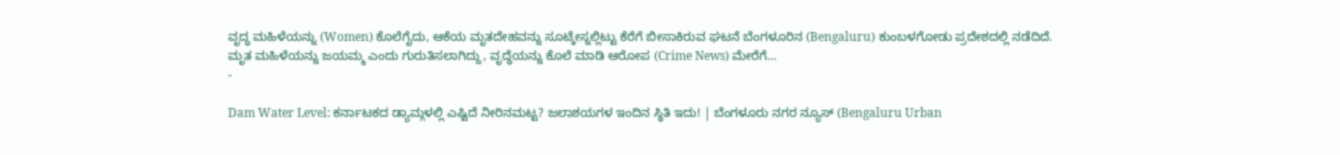ವೃದ್ಧ ಮಹಿಳೆಯನ್ನು (Women) ಕೊಲೆಗೈದು, ಆಕೆಯ ಮೃತದೇಹವನ್ನು ಸೂಟ್ಕೇಸ್ನಲ್ಲಿಟ್ಟು ಕೆರೆಗೆ ಬೀಸಾಕಿರುವ ಘಟನೆ ಬೆಂಗಳೂರಿನ (Bengaluru) ಕುಂಬಳಗೋಡು ಪ್ರದೇಶದಲ್ಲಿ ನಡೆದಿದೆ. ಮೃತ ಮಹಿಳೆಯನ್ನು ಜಯಮ್ಮ ಎಂದು ಗುರುತಿಸಲಾಗಿದ್ದು, ವೃದ್ಧೆಯನ್ನು ಕೊಲೆ ಮಾಡಿ ಆರೋಪ (Crime News) ಮೇರೆಗೆ…
-

Dam Water Level: ಕರ್ನಾಟಕದ ಡ್ಯಾಮ್ಗಳಲ್ಲಿ ಎಷ್ಟಿದೆ ನೀರಿನಮಟ್ಟ? ಜಲಾಶಯಗಳ ಇಂದಿನ ಸ್ಥಿತಿ ಇದು! | ಬೆಂಗಳೂರು ನಗರ ನ್ಯೂಸ್ (Bengaluru Urban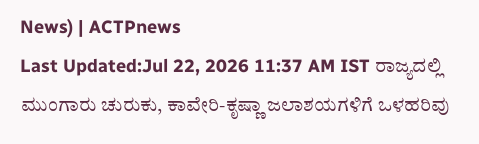News) | ACTPnews
Last Updated:Jul 22, 2026 11:37 AM IST ರಾಜ್ಯದಲ್ಲಿ ಮುಂಗಾರು ಚುರುಕು, ಕಾವೇರಿ-ಕೃಷ್ಣಾ ಜಲಾಶಯಗಳಿಗೆ ಒಳಹರಿವು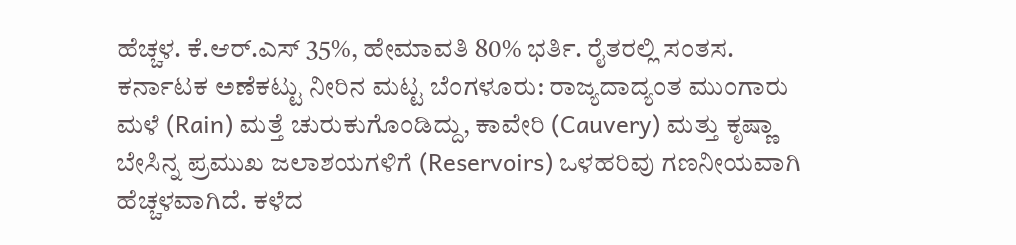ಹೆಚ್ಚಳ. ಕೆ.ಆರ್.ಎಸ್ 35%, ಹೇಮಾವತಿ 80% ಭರ್ತಿ. ರೈತರಲ್ಲಿ ಸಂತಸ. ಕರ್ನಾಟಕ ಅಣೆಕಟ್ಟು ನೀರಿನ ಮಟ್ಟ ಬೆಂಗಳೂರು: ರಾಜ್ಯದಾದ್ಯಂತ ಮುಂಗಾರು ಮಳೆ (Rain) ಮತ್ತೆ ಚುರುಕುಗೊಂಡಿದ್ದು, ಕಾವೇರಿ (Cauvery) ಮತ್ತು ಕೃಷ್ಣಾ ಬೇಸಿನ್ನ ಪ್ರಮುಖ ಜಲಾಶಯಗಳಿಗೆ (Reservoirs) ಒಳಹರಿವು ಗಣನೀಯವಾಗಿ ಹೆಚ್ಚಳವಾಗಿದೆ. ಕಳೆದ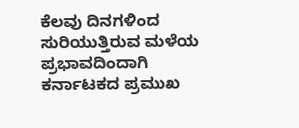ಕೆಲವು ದಿನಗಳಿಂದ ಸುರಿಯುತ್ತಿರುವ ಮಳೆಯ ಪ್ರಭಾವದಿಂದಾಗಿ ಕರ್ನಾಟಕದ ಪ್ರಮುಖ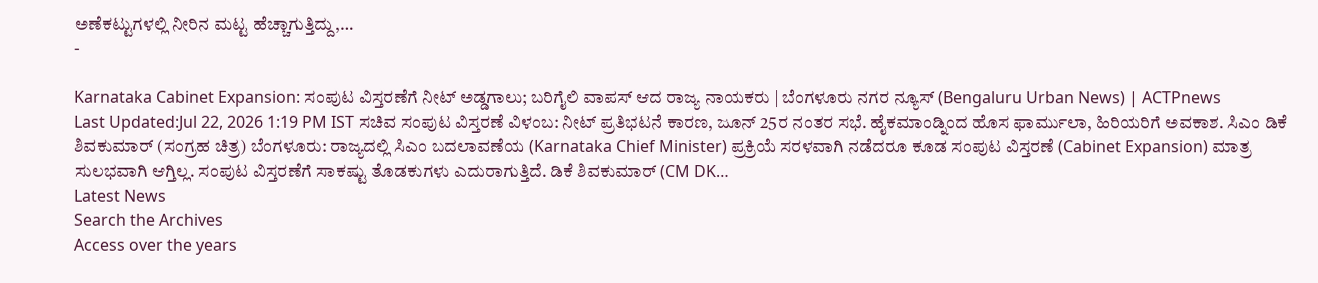ಅಣೆಕಟ್ಟುಗಳಲ್ಲಿ ನೀರಿನ ಮಟ್ಟ ಹೆಚ್ಚಾಗುತ್ತಿದ್ದು,…
-

Karnataka Cabinet Expansion: ಸಂಪುಟ ವಿಸ್ತರಣೆಗೆ ನೀಟ್ ಅಡ್ಡಗಾಲು; ಬರಿಗೈಲಿ ವಾಪಸ್ ಆದ ರಾಜ್ಯ ನಾಯಕರು | ಬೆಂಗಳೂರು ನಗರ ನ್ಯೂಸ್ (Bengaluru Urban News) | ACTPnews
Last Updated:Jul 22, 2026 1:19 PM IST ಸಚಿವ ಸಂಪುಟ ವಿಸ್ತರಣೆ ವಿಳಂಬ: ನೀಟ್ ಪ್ರತಿಭಟನೆ ಕಾರಣ, ಜೂನ್ 25ರ ನಂತರ ಸಭೆ. ಹೈಕಮಾಂಡ್ನಿಂದ ಹೊಸ ಫಾರ್ಮುಲಾ, ಹಿರಿಯರಿಗೆ ಅವಕಾಶ. ಸಿಎಂ ಡಿಕೆ ಶಿವಕುಮಾರ್ (ಸಂಗ್ರಹ ಚಿತ್ರ) ಬೆಂಗಳೂರು: ರಾಜ್ಯದಲ್ಲಿ ಸಿಎಂ ಬದಲಾವಣೆಯ (Karnataka Chief Minister) ಪ್ರಕ್ರಿಯೆ ಸರಳವಾಗಿ ನಡೆದರೂ ಕೂಡ ಸಂಪುಟ ವಿಸ್ತರಣೆ (Cabinet Expansion) ಮಾತ್ರ ಸುಲಭವಾಗಿ ಆಗ್ತಿಲ್ಲ. ಸಂಪುಟ ವಿಸ್ತರಣೆಗೆ ಸಾಕಷ್ಟು ತೊಡಕುಗಳು ಎದುರಾಗುತ್ತಿದೆ. ಡಿಕೆ ಶಿವಕುಮಾರ್ (CM DK…
Latest News
Search the Archives
Access over the years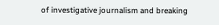of investigative journalism and breaking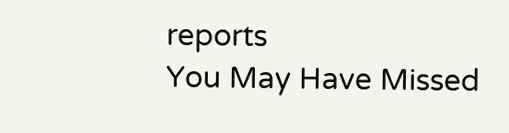reports
You May Have Missed